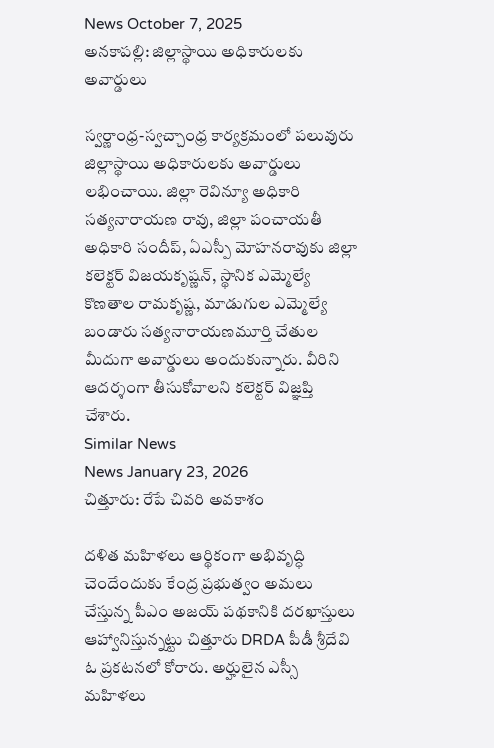News October 7, 2025
అనకాపల్లి: జిల్లాస్థాయి అధికారులకు అవార్డులు

స్వర్ణాంధ్ర-స్వచ్చాంధ్ర కార్యక్రమంలో పలువురు జిల్లాస్థాయి అధికారులకు అవార్డులు లభించాయి. జిల్లా రెవిన్యూ అధికారి సత్యనారాయణ రావు, జిల్లా పంచాయతీ అధికారి సందీప్, ఏఎస్పీ మోహనరావుకు జిల్లా కలెక్టర్ విజయకృష్ణన్, స్థానిక ఎమ్మెల్యే కొణతాల రామకృష్ణ, మాడుగుల ఎమ్మెల్యే బండారు సత్యనారాయణమూర్తి చేతుల మీదుగా అవార్డులు అందుకున్నారు. వీరిని ఆదర్శంగా తీసుకోవాలని కలెక్టర్ విజ్ఞప్తి చేశారు.
Similar News
News January 23, 2026
చిత్తూరు: రేపే చివరి అవకాశం

దళిత మహిళలు ఆర్థికంగా అభివృద్ధి చెందేందుకు కేంద్ర ప్రభుత్వం అమలు చేస్తున్న పీఎం అజయ్ పథకానికి దరఖాస్తులు ఆహ్వానిస్తున్నట్టు చిత్తూరు DRDA పీడీ శ్రీదేవి ఓ ప్రకటనలో కోరారు. అర్హులైన ఎస్సీ మహిళలు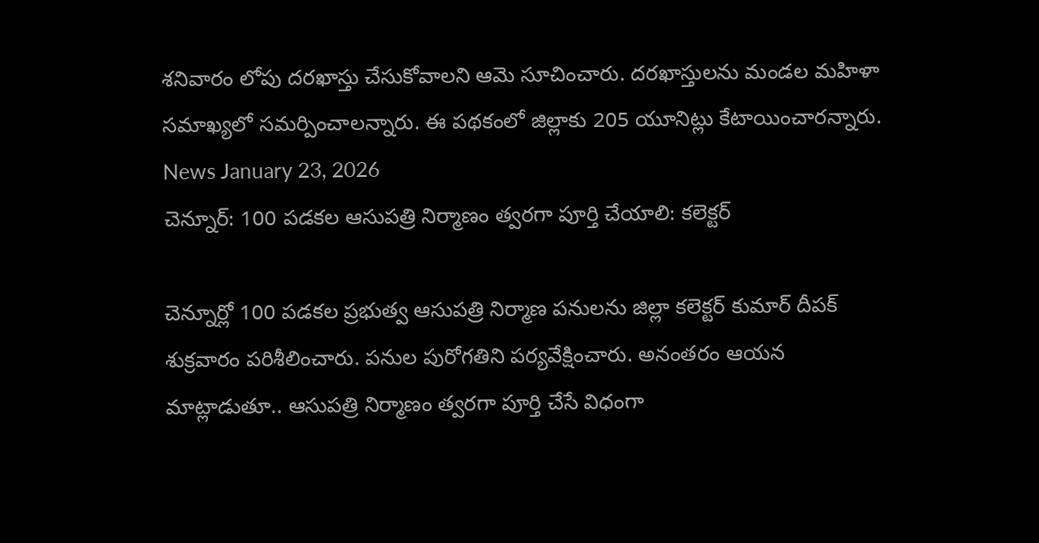శనివారం లోపు దరఖాస్తు చేసుకోవాలని ఆమె సూచించారు. దరఖాస్తులను మండల మహిళా సమాఖ్యలో సమర్పించాలన్నారు. ఈ పథకంలో జిల్లాకు 205 యూనిట్లు కేటాయించారన్నారు.
News January 23, 2026
చెన్నూర్: 100 పడకల ఆసుపత్రి నిర్మాణం త్వరగా పూర్తి చేయాలి: కలెక్టర్

చెన్నూర్లో 100 పడకల ప్రభుత్వ ఆసుపత్రి నిర్మాణ పనులను జిల్లా కలెక్టర్ కుమార్ దీపక్ శుక్రవారం పరిశీలించారు. పనుల పురోగతిని పర్యవేక్షించారు. అనంతరం ఆయన మాట్లాడుతూ.. ఆసుపత్రి నిర్మాణం త్వరగా పూర్తి చేసే విధంగా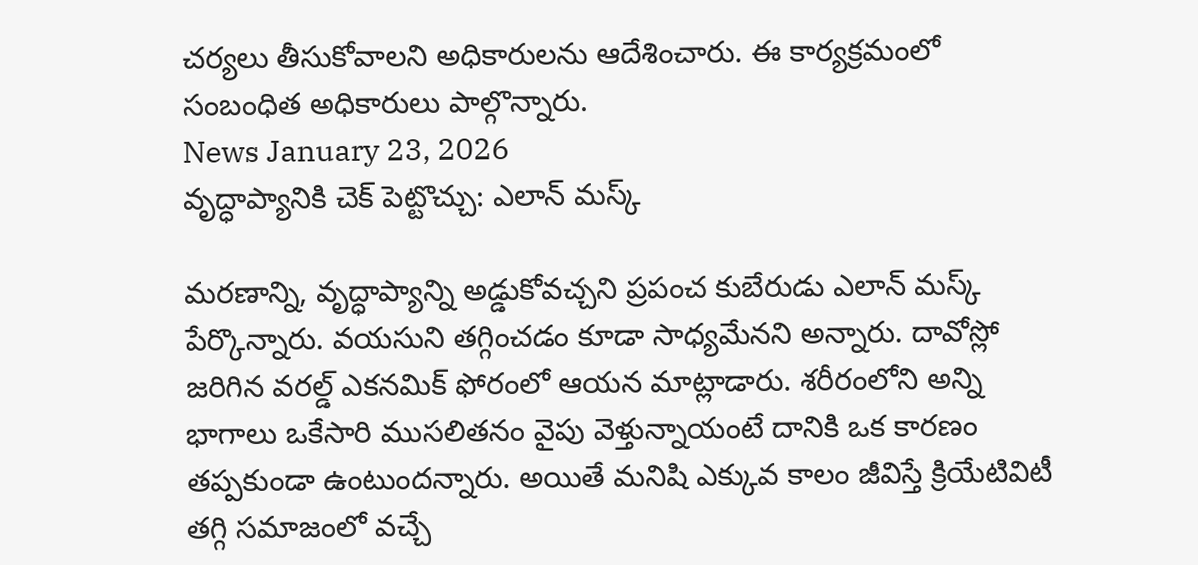చర్యలు తీసుకోవాలని అధికారులను ఆదేశించారు. ఈ కార్యక్రమంలో సంబంధిత అధికారులు పాల్గొన్నారు.
News January 23, 2026
వృద్ధాప్యానికి చెక్ పెట్టొచ్చు: ఎలాన్ మస్క్

మరణాన్ని, వృద్ధాప్యాన్ని అడ్డుకోవచ్చని ప్రపంచ కుబేరుడు ఎలాన్ మస్క్ పేర్కొన్నారు. వయసుని తగ్గించడం కూడా సాధ్యమేనని అన్నారు. దావోస్లో జరిగిన వరల్డ్ ఎకనమిక్ ఫోరంలో ఆయన మాట్లాడారు. శరీరంలోని అన్ని భాగాలు ఒకేసారి ముసలితనం వైపు వెళ్తున్నాయంటే దానికి ఒక కారణం తప్పకుండా ఉంటుందన్నారు. అయితే మనిషి ఎక్కువ కాలం జీవిస్తే క్రియేటివిటీ తగ్గి సమాజంలో వచ్చే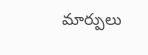మార్పులు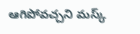ఆగిపోవచ్చని మస్క్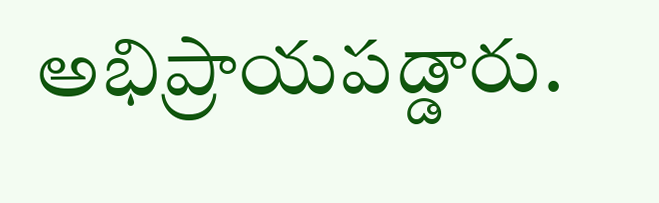అభిప్రాయపడ్డారు.